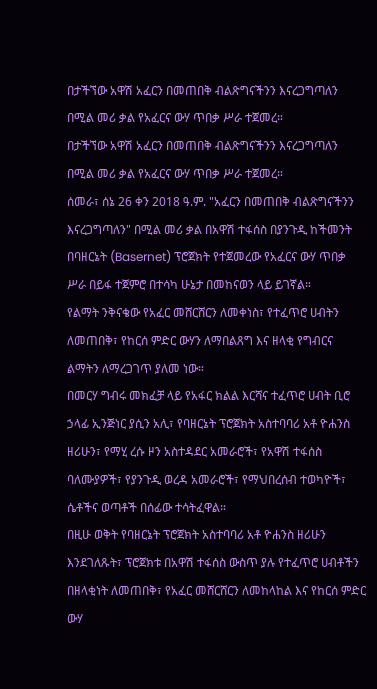በታችኘው አዋሽ አፈርን በመጠበቅ ብልጽግናችንን እናረጋግጣለን በሚል መሪ ቃል የአፈርና ውሃ ጥበቃ ሥራ ተጀመረ።
በታችኘው አዋሽ አፈርን በመጠበቅ ብልጽግናችንን እናረጋግጣለን በሚል መሪ ቃል የአፈርና ውሃ ጥበቃ ሥራ ተጀመረ።
ሰመራ፣ ሰኔ 26 ቀን 2018 ዓ.ም. "አፈርን በመጠበቅ ብልጽግናችንን እናረጋግጣለን" በሚል መሪ ቃል በአዋሽ ተፋሰስ በያንጉዲ ከችመንት በባዘርኔት (Basernet) ፕሮጀክት የተጀመረው የአፈርና ውሃ ጥበቃ ሥራ በይፋ ተጀምሮ በተሳካ ሁኔታ በመከናወን ላይ ይገኛል።
የልማት ንቅናቄው የአፈር መሸርሸርን ለመቀነስ፣ የተፈጥሮ ሀብትን ለመጠበቅ፣ የከርሰ ምድር ውሃን ለማበልጸግ እና ዘላቂ የግብርና ልማትን ለማረጋገጥ ያለመ ነው።
በመርሃ ግብሩ መክፈቻ ላይ የአፋር ክልል እርሻና ተፈጥሮ ሀብት ቢሮ ኃላፊ ኢንጅነር ያሲን አሊ፣ የባዘርኔት ፕሮጀክት አስተባባሪ አቶ ዮሐንስ ዘሪሁን፣ የማሂ ረሱ ዞን አስተዳደር አመራሮች፣ የአዋሽ ተፋሰስ ባለሙያዎች፣ የያንጉዲ ወረዳ አመራሮች፣ የማህበረሰብ ተወካዮች፣ ሴቶችና ወጣቶች በሰፊው ተሳትፈዋል።
በዚሁ ወቅት የባዘርኔት ፕሮጀክት አስተባባሪ አቶ ዮሐንስ ዘሪሁን እንደገለጹት፣ ፕሮጀክቱ በአዋሽ ተፋሰስ ውስጥ ያሉ የተፈጥሮ ሀብቶችን በዘላቂነት ለመጠበቅ፣ የአፈር መሸርሸርን ለመከላከል እና የከርሰ ምድር ውሃ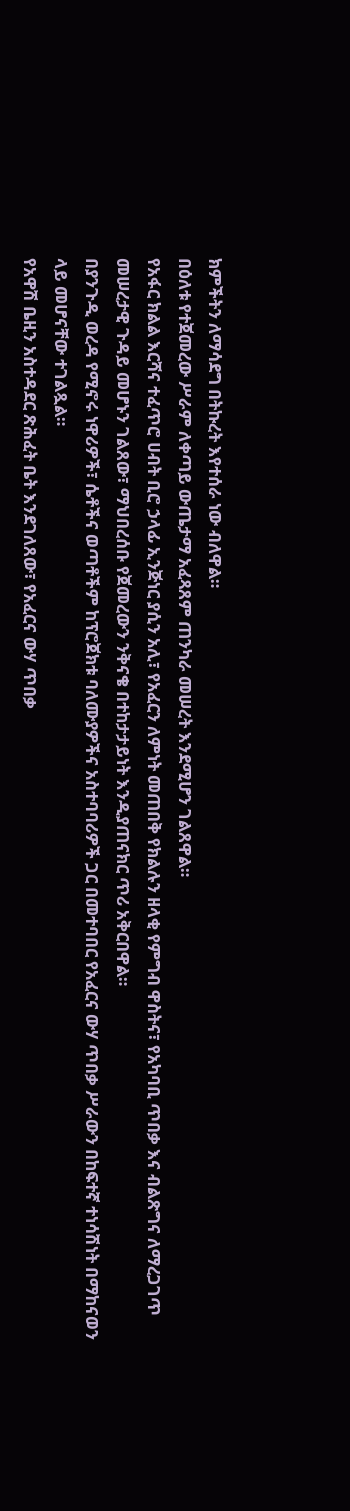ክምችትን ለማሳደግ በትኩረት እየተሰራ ነው ብለዋል።
በዕለቱ የተጀመረው ሥራም ለቀጣይ ውጤታማ አፈጻጸም ጠንካራ መሠረት እንደሚሆን ገልጸዋል።
የአፋር ክልል እርሻና ተፈጥሮ ሀብት ቢሮ ኃላፊ ኢንጅነር ያሲን አሊ፣ የአፈርን ለምነት መጠበቅ የክልሉን ዘላቂ የምግብ ዋስትና፣ የአካባቢ ጥበቃ እና ብልጽግና ለማረጋገጥ መሠረታዊ ጉዳይ መሆኑን ገልጸው፣ ማህበረሰቡ የጀመረውን ንቅናቄ በተከታታይነት እንዲያጠናክር ጥሪ አቅርበዋል።
በያንጉዲ ወረዳ የሚኖሩ ነዋሪዎች፣ ሴቶችና ወጣቶችም ከፕሮጀክቱ ባለሙያዎችና አስተባባሪዎች ጋር በመተባበር የአፈርና ውሃ ጥበቃ ሥራውን በከፍተኛ ተነሳሽነት በማከናወን ላይ መሆናቸው ተገልጿል።
የአዋሽ ቤዚን አስተዳደር ጽሕፈት ቤት እንደገለጸው፣ የአፈርና ውሃ ጥበቃ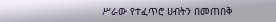ሥራው የተፈጥሮ ሀብትን በመጠበቅ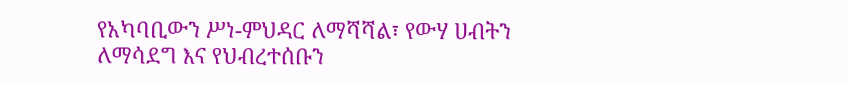የአካባቢውን ሥነ-ምህዳር ለማሻሻል፣ የውሃ ሀብትን ለማሳደግ እና የህብረተሰቡን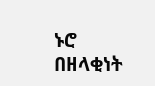ኑሮ በዘላቂነት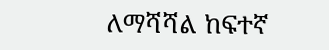ለማሻሻል ከፍተኛ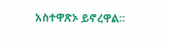አስተዋጽኦ ይኖረዋል።